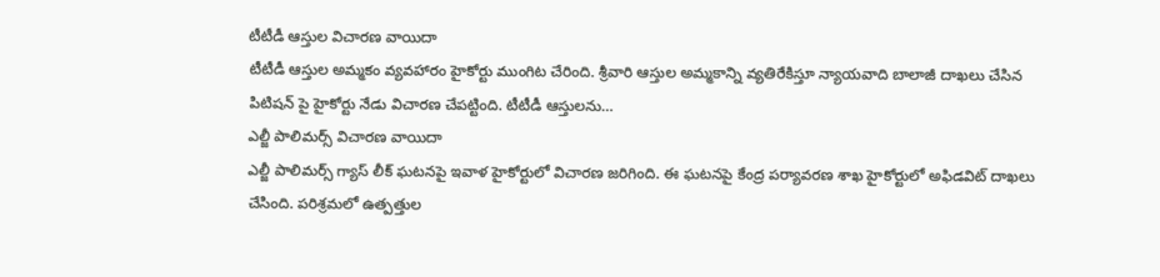టీటీడీ ఆస్తుల విచారణ వాయిదా
టీటీడీ ఆస్తుల అమ్మకం వ్యవహారం హైకోర్టు ముంగిట చేరింది. శ్రీవారి ఆస్తుల అమ్మకాన్ని వ్యతిరేకిస్తూ న్యాయవాది బాలాజీ దాఖలు చేసిన పిటిషన్ పై హైకోర్టు నేడు విచారణ చేపట్టింది. టీటీడీ ఆస్తులను...
ఎల్జీ పాలిమర్స్ విచారణ వాయిదా
ఎల్జీ పాలిమర్స్ గ్యాస్ లీక్ ఘటనపై ఇవాళ హైకోర్టులో విచారణ జరిగింది. ఈ ఘటనపై కేంద్ర పర్యావరణ శాఖ హైకోర్టులో అఫిడవిట్ దాఖలు చేసింది. పరిశ్రమలో ఉత్పత్తుల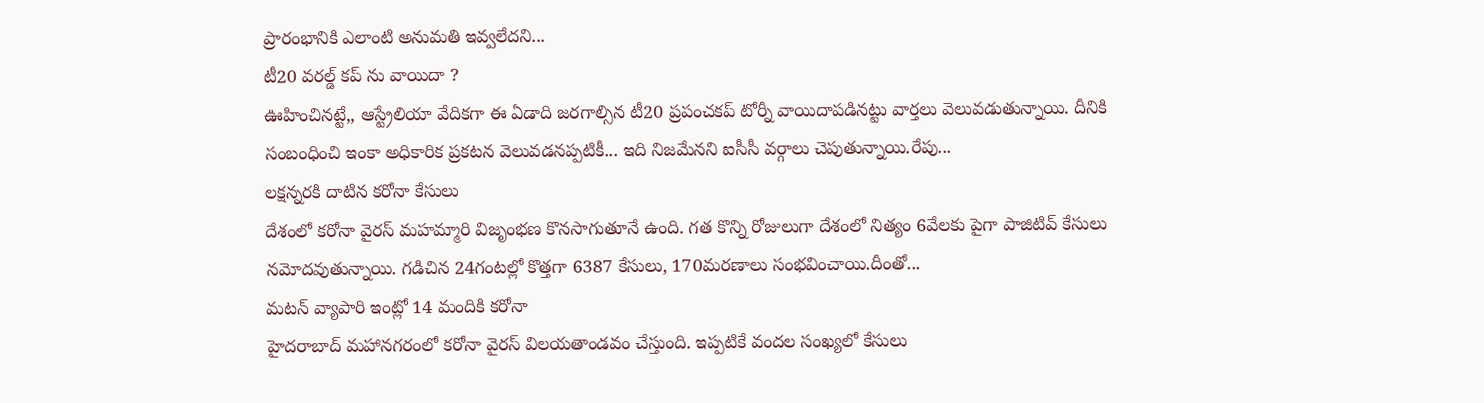ప్రారంభానికి ఎలాంటి అనుమతి ఇవ్వలేదని...
టీ20 వరల్డ్ కప్ ను వాయిదా ?
ఊహించినట్టే,, ఆస్ట్రేలియా వేదికగా ఈ ఏడాది జరగాల్సిన టీ20 ప్రపంచకప్ టోర్నీ వాయిదాపడినట్టు వార్తలు వెలువడుతున్నాయి. దీనికి సంబంధించి ఇంకా అధికారిక ప్రకటన వెలువడనప్పటికీ... ఇది నిజమేనని ఐసీసీ వర్గాలు చెపుతున్నాయి.రేపు...
లక్షన్నరకి దాటిన కరోనా కేసులు
దేశంలో కరోనా వైరస్ మహమ్మారి విజృంభణ కొనసాగుతూనే ఉంది. గత కొన్ని రోజులుగా దేశంలో నిత్యం 6వేలకు పైగా పాజిటివ్ కేసులు నమోదవుతున్నాయి. గడిచిన 24గంటల్లో కొత్తగా 6387 కేసులు, 170మరణాలు సంభవించాయి.దీంతో...
మటన్ వ్యాపారి ఇంట్లో 14 మందికి కరోనా
హైదరాబాద్ మహానగరంలో కరోనా వైరస్ విలయతాండవం చేస్తుంది. ఇప్పటికే వందల సంఖ్యలో కేసులు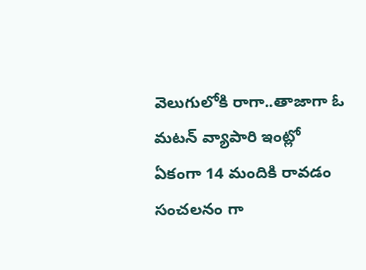వెలుగులోకి రాగా..తాజాగా ఓ మటన్ వ్యాపారి ఇంట్లో ఏకంగా 14 మందికి రావడం సంచలనం గా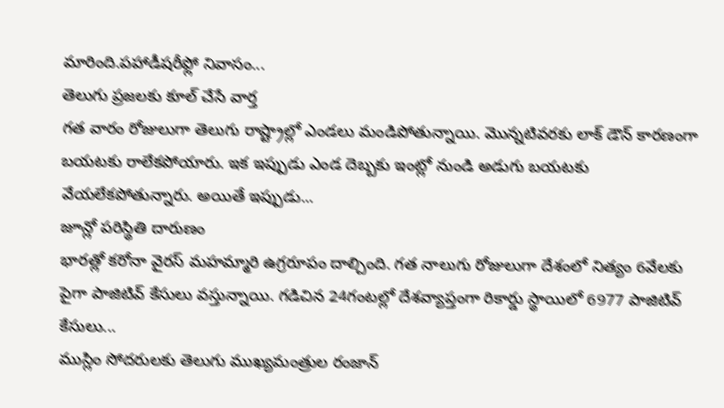మారింది.పహాడీషరీఫ్లో నివాసం...
తెలుగు ప్రజలకు కూల్ చేసే వార్త
గత వారం రోజులుగా తెలుగు రాష్ట్రాల్లో ఎండలు మండిపోతున్నాయి. మొన్నటివరకు లాక్ డౌన్ కారణంగా బయటకు రాలేకపోయారు. ఇక ఇప్పుడు ఎండ దెబ్బకు ఇంట్లో నుండి అడుగు బయటకు వేయలేకపోతున్నారు. అయితే ఇప్పుడు...
జూన్లో పరిస్థితి దారుణం
భారత్లో కరోనా వైరస్ మహమ్మారి ఉగ్రరూపం దాల్చింది. గత నాలుగు రోజులుగా దేశంలో నిత్యం 6వేలకు పైగా పాజిటివ్ కేసులు వస్తున్నాయి. గడిచిన 24గంటల్లో దేశవ్యాప్తంగా రికార్డు స్థాయిలో 6977 పాజిటివ్ కేసులు...
ముస్లిం సోదరులకు తెలుగు ముఖ్యమంత్రుల రంజాన్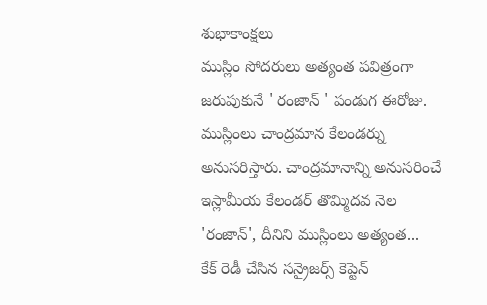శుభాకాంక్షలు
ముస్లిం సోదరులు అత్యంత పవిత్రంగా జరుపుకునే ' రంజాన్ ' పండుగ ఈరోజు. ముస్లింలు చాంద్రమాన కేలండర్ను అనుసరిస్తారు. చాంద్రమానాన్ని అనుసరించే ఇస్లామీయ కేలండర్ తొమ్మిదవ నెల 'రంజాన్', దీనిని ముస్లింలు అత్యంత...
కేక్ రెడీ చేసిన సన్రైజర్స్ కెప్టెన్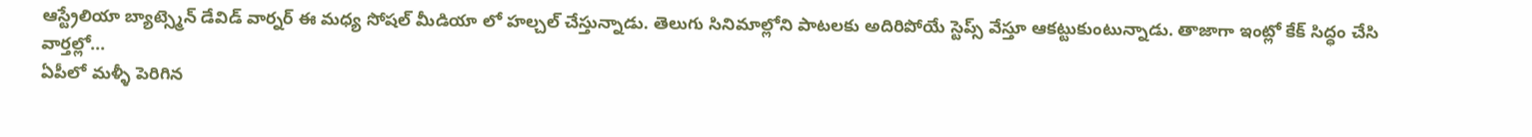ఆస్ట్రేలియా బ్యాట్స్మెన్ డేవిడ్ వార్నర్ ఈ మధ్య సోషల్ మీడియా లో హల్చల్ చేస్తున్నాడు. తెలుగు సినిమాల్లోని పాటలకు అదిరిపోయే స్టెప్స్ వేస్తూ ఆకట్టుకుంటున్నాడు. తాజాగా ఇంట్లో కేక్ సిద్ధం చేసి వార్తల్లో...
ఏపీలో మళ్ళీ పెరిగిన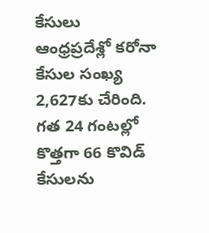కేసులు
ఆంధ్రప్రదేశ్లో కరోనా కేసుల సంఖ్య 2,627కు చేరింది. గత 24 గంటల్లో కొత్తగా 66 కొవిడ్ కేసులను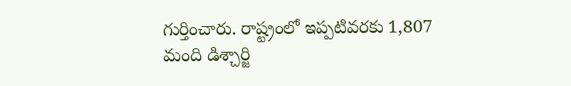గుర్తించారు. రాష్ట్రంలో ఇప్పటివరకు 1,807 మంది డిశ్చార్జి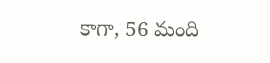కాగా, 56 మంది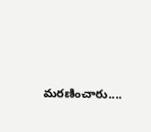మరణించారు....